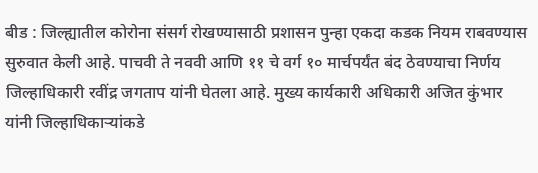बीड : जिल्ह्यातील कोरोना संसर्ग रोखण्यासाठी प्रशासन पुन्हा एकदा कडक नियम राबवण्यास सुरुवात केली आहे. पाचवी ते नववी आणि ११ चे वर्ग १० मार्चपर्यंत बंद ठेवण्याचा निर्णय जिल्हाधिकारी रवींद्र जगताप यांनी घेतला आहे. मुख्य कार्यकारी अधिकारी अजित कुंभार यांनी जिल्हाधिकाऱ्यांकडे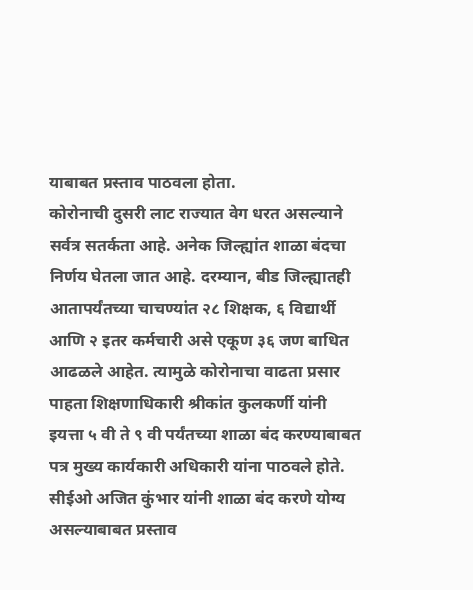याबाबत प्रस्ताव पाठवला होता.
कोरोनाची दुसरी लाट राज्यात वेग धरत असल्याने सर्वत्र सतर्कता आहे. अनेक जिल्ह्यांत शाळा बंदचा निर्णय घेतला जात आहे. दरम्यान, बीड जिल्ह्यातही आतापर्यंतच्या चाचण्यांत २८ शिक्षक, ६ विद्यार्थी आणि २ इतर कर्मचारी असे एकूण ३६ जण बाधित आढळले आहेत. त्यामुळे कोरोनाचा वाढता प्रसार पाहता शिक्षणाधिकारी श्रीकांत कुलकर्णी यांनी इयत्ता ५ वी ते ९ वी पर्यंतच्या शाळा बंद करण्याबाबत पत्र मुख्य कार्यकारी अधिकारी यांना पाठवले होते.
सीईओ अजित कुंभार यांनी शाळा बंद करणे योग्य असल्याबाबत प्रस्ताव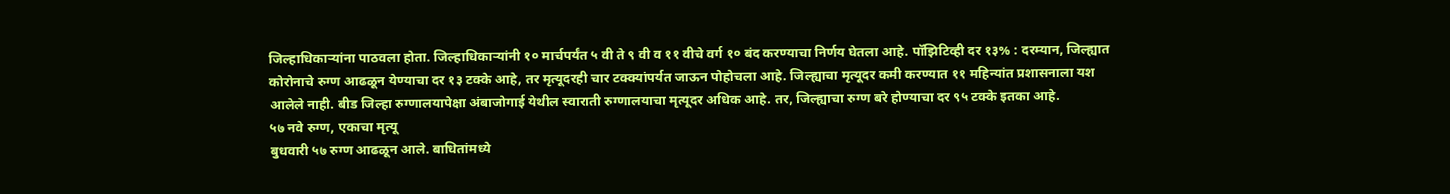जिल्हाधिकाऱ्यांना पाठवला होता. जिल्हाधिकाऱ्यांनी १० मार्चपर्यंत ५ वी ते ९ वी व ११ वीचे वर्ग १० बंद करण्याचा निर्णय घेतला आहे. पॉझिटिव्ही दर १३% : दरम्यान, जिल्ह्यात कोरोनाचे रुग्ण आढळून येण्याचा दर १३ टक्के आहे, तर मृत्यूदरही चार टक्क्यांपर्यत जाऊन पोहोचला आहे. जिल्ह्याचा मृत्यूदर कमी करण्यात ११ महिन्यांत प्रशासनाला यश आलेले नाही. बीड जिल्हा रुग्णालयापेक्षा अंबाजोगाई येथील स्वाराती रुग्णालयाचा मृत्यूदर अधिक आहे. तर, जिल्ह्याचा रुग्ण बरे होण्याचा दर ९५ टक्के इतका आहे.
५७ नवे रुग्ण, एकाचा मृत्यू
बुधवारी ५७ रुग्ण आढळून आले. बाधितांमध्ये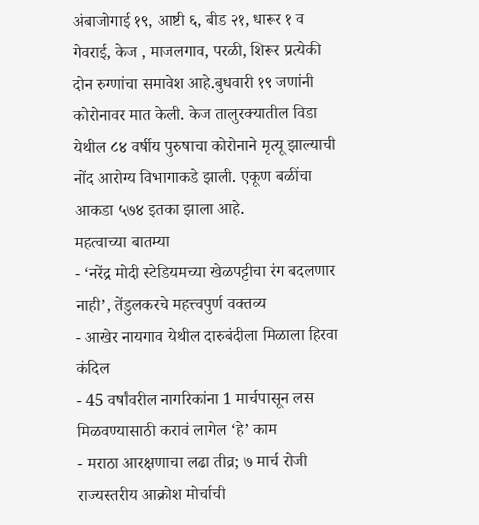अंबाजोगाई १९, आष्टी ६, बीड २१, धारूर १ व गेवराई, केज , माजलगाव, परळी, शिरूर प्रत्येकी दोन रुग्णांचा समावेश आहे.बुधवारी १९ जणांनी कोरोनावर मात केली. केज तालुरक्यातील विडा येथील ८४ वर्षीय पुरुषाचा कोरोनाने मृत्यू झाल्याची नोंद आरोग्य विभागाकडे झाली. एकूण बळींचा आकडा ५७४ इतका झाला आहे.
महत्वाच्या बातम्या
- ‘नरेंद्र मोदी स्टेडियमच्या खेळपट्टीचा रंग बदलणार नाही’, तेंडुलकरचे महत्त्वपुर्ण वक्तव्य
- आखेर नायगाव येथील दारुबंदीला मिळाला हिरवा कंदिल
- 45 वर्षांवरील नागरिकांना 1 मार्चपासून लस मिळवण्यासाठी करावं लागेल ‘हे’ काम
- मराठा आरक्षणाचा लढा तीव्र; ७ मार्च रोजी राज्यस्तरीय आक्रोश मोर्चाची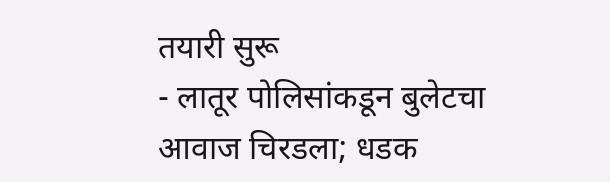तयारी सुरू
- लातूर पोलिसांकडून बुलेटचा आवाज चिरडला; धडक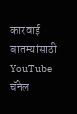कारवाई
बातम्यांसाठी YouTube चॅनेल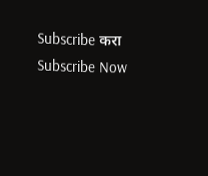Subscribe करा
Subscribe Now